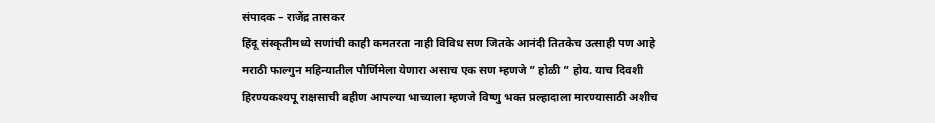संपादक – राजेंद्र तासकर
हिंदू संस्कृतीमध्ये सणांची काही कमतरता नाही विविध सण जितके आनंदी तितकेच उत्साही पण आहे मराठी फाल्गुन महिन्यातील पौर्णिमेला येणारा असाच एक सण म्हणजे ” होळी ” होय. याच दिवशी हिरण्यकश्यपू राक्षसाची बहीण आपल्या भाच्याला म्हणजे विष्णु भक्त प्रल्हादाला मारण्यासाठी अशीच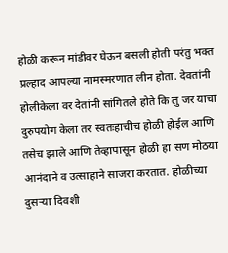होळी करून मांडीवर घेऊन बसली होती परंतु भक्त प्रल्हाद आपल्या नामस्मरणात लीन होता. देवतांनी होलीकेला वर देतांनी सांगितले होते कि तु जर याचा दुरुपयोग केला तर स्वतःहाचीच होळी होईल आणि तसेच झाले आणि तेव्हापासून होळी हा सण मोठया आनंदाने व उत्साहाने साजरा करतात. होळीच्या दुसऱ्या दिवशी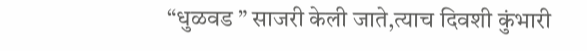“धुळवड ” साजरी केली जाते,त्याच दिवशी कुंभारी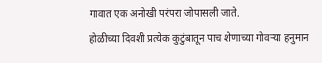गावात एक अनोखी परंपरा जोपासली जाते.
होळीच्या दिवशी प्रत्येक कुटुंबातून पाच शेणाच्या गोवऱ्या हनुमान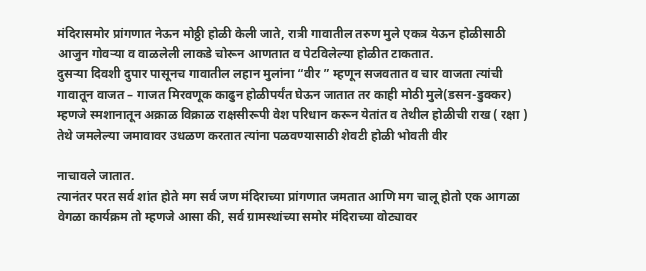मंदिरासमोर प्रांगणात नेऊन मोठ्ठी होळी केली जाते, रात्री गावातील तरुण मुले एकत्र येऊन होळीसाठी आजुन गोवऱ्या व वाळलेली लाकडे चोरून आणतात व पेटविलेल्या होळीत टाकतात.
दुसऱ्या दिवशी दुपार पासूनच गावातील लहान मुलांना “वीर ” म्हणून सजवतात व चार वाजता त्यांची गावातून वाजत – गाजत मिरवणूक काढुन होळीपर्यंत घेऊन जातात तर काही मोठी मुले(डसन-डुक्कर) म्हणजे स्मशानातून अक्राळ विक्राळ राक्षसीरूपी वेश परिधान करून येतांत व तेथील होळीची राख ( रक्षा ) तेथे जमलेल्या जमावावर उधळण करतात त्यांना पळवण्यासाठी शेवटी होळी भोवती वीर

नाचावले जातात.
त्यानंतर परत सर्व शांत होते मग सर्व जण मंदिराच्या प्रांगणात जमतात आणि मग चालू होतो एक आगळा वेगळा कार्यक्रम तो म्हणजे आसा की, सर्व ग्रामस्थांच्या समोर मंदिराच्या वोट्यावर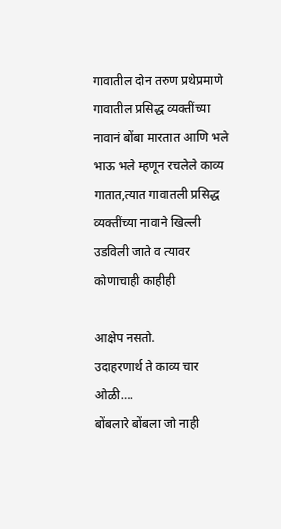गावातील दोन तरुण प्रथेप्रमाणे गावातील प्रसिद्ध व्यक्तींच्या नावानं बोंबा मारतात आणि भले भाऊ भले म्हणून रचलेले काव्य गातात,त्यात गावातली प्रसिद्ध व्यक्तींच्या नावाने खिल्ली उडविली जाते व त्यावर कोणाचाही काहीही

आक्षेप नसतो.
उदाहरणार्थ ते काव्य चार ओळी….
बोंबलारे बोंबला जो नाही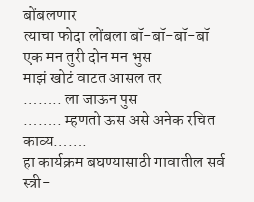बोंबलणार
त्याचा फोदा लोंबला बॉ-बॉ-बॉ-बॉ
एक मन तुरी दोन मन भुस
माझं खोटं वाटत आसल तर
…….. ला जाऊन पुस
…….. म्हणतो ऊस असे अनेक रचित काव्य…….
हा कार्यक्रम बघण्यासाठी गावातील सर्व स्त्री-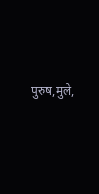पुरुष,मुले,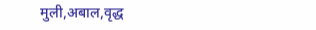मुली,अबाल,वृद्ध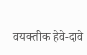वयक्तीक हेवे-दावे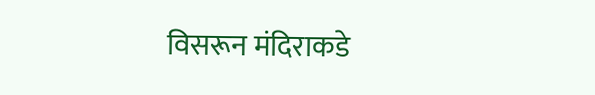विसरून मंदिराकडे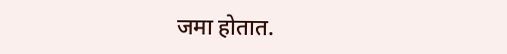जमा होतात.